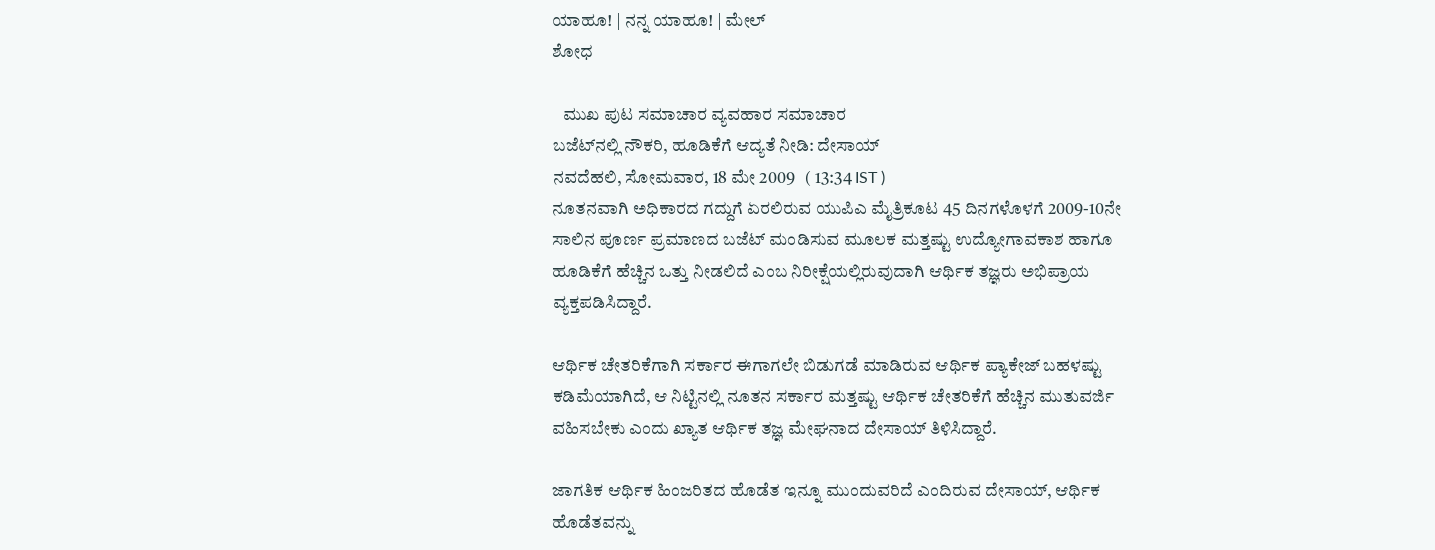ಯಾಹೂ! | ನನ್ನ ಯಾಹೂ! | ಮೇಲ್
ಶೋಧ

   ಮುಖ ಪುಟ ಸಮಾಚಾರ ವ್ಯವಹಾರ ಸಮಾಚಾರ
ಬಜೆಟ್‌ನಲ್ಲಿ ನೌಕರಿ, ಹೂಡಿಕೆಗೆ ಆದ್ಯತೆ ನೀಡಿ: ದೇಸಾಯ್
ನವದೆಹಲಿ, ಸೋಮವಾರ, 18 ಮೇ 2009   ( 13:34 IST )
ನೂತನವಾಗಿ ಅಧಿಕಾರದ ಗದ್ದುಗೆ ಏರಲಿರುವ ಯುಪಿಎ ಮೈತ್ರಿಕೂಟ 45 ದಿನಗಳೊಳಗೆ 2009-10ನೇ ಸಾಲಿನ ಪೂರ್ಣ ಪ್ರಮಾಣದ ಬಜೆಟ್ ಮಂಡಿಸುವ ಮೂಲಕ ಮತ್ತಷ್ಟು ಉದ್ಯೋಗಾವಕಾಶ ಹಾಗೂ ಹೂಡಿಕೆಗೆ ಹೆಚ್ಚಿನ ಒತ್ತು ನೀಡಲಿದೆ ಎಂಬ ನಿರೀಕ್ಷೆಯಲ್ಲಿರುವುದಾಗಿ ಆರ್ಥಿಕ ತಜ್ಞರು ಅಭಿಪ್ರಾಯ ವ್ಯಕ್ತಪಡಿಸಿದ್ದಾರೆ.

ಆರ್ಥಿಕ ಚೇತರಿಕೆಗಾಗಿ ಸರ್ಕಾರ ಈಗಾಗಲೇ ಬಿಡುಗಡೆ ಮಾಡಿರುವ ಆರ್ಥಿಕ ಪ್ಯಾಕೇಜ್ ಬಹಳಷ್ಟು ಕಡಿಮೆಯಾಗಿದೆ, ಆ ನಿಟ್ಟಿನಲ್ಲಿ ನೂತನ ಸರ್ಕಾರ ಮತ್ತಷ್ಟು ಆರ್ಥಿಕ ಚೇತರಿಕೆಗೆ ಹೆಚ್ಚಿನ ಮುತುವರ್ಜಿ ವಹಿಸಬೇಕು ಎಂದು ಖ್ಯಾತ ಆರ್ಥಿಕ ತಜ್ಞ ಮೇಘನಾದ ದೇಸಾಯ್ ತಿಳಿಸಿದ್ದಾರೆ.

ಜಾಗತಿಕ ಆರ್ಥಿಕ ಹಿಂಜರಿತದ ಹೊಡೆತ ಇನ್ನೂ ಮುಂದುವರಿದೆ ಎಂದಿರುವ ದೇಸಾಯ್, ಆರ್ಥಿಕ ಹೊಡೆತವನ್ನು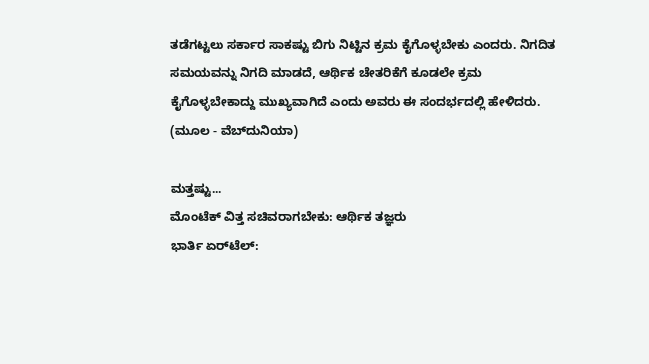ತಡೆಗಟ್ಟಲು ಸರ್ಕಾರ ಸಾಕಷ್ಟು ಬಿಗು ನಿಟ್ಟಿನ ಕ್ರಮ ಕೈಗೊಳ್ಳಬೇಕು ಎಂದರು. ನಿಗದಿತ ಸಮಯವನ್ನು ನಿಗದಿ ಮಾಡದೆ, ಆರ್ಥಿಕ ಚೇತರಿಕೆಗೆ ಕೂಡಲೇ ಕ್ರಮ ಕೈಗೊಳ್ಳಬೇಕಾದ್ದು ಮುಖ್ಯವಾಗಿದೆ ಎಂದು ಅವರು ಈ ಸಂದರ್ಭದಲ್ಲಿ ಹೇಳಿದರು.
(ಮೂಲ - ವೆಬ್‌ದುನಿಯಾ)

ಮತ್ತಷ್ಟು...
ಮೊಂಟೆಕ್ ವಿತ್ತ ಸಚಿವರಾಗಬೇಕು: ಆರ್ಥಿಕ ತಜ್ಞರು
ಭಾರ್ತಿ ಏರ್‌ಟೆಲ್: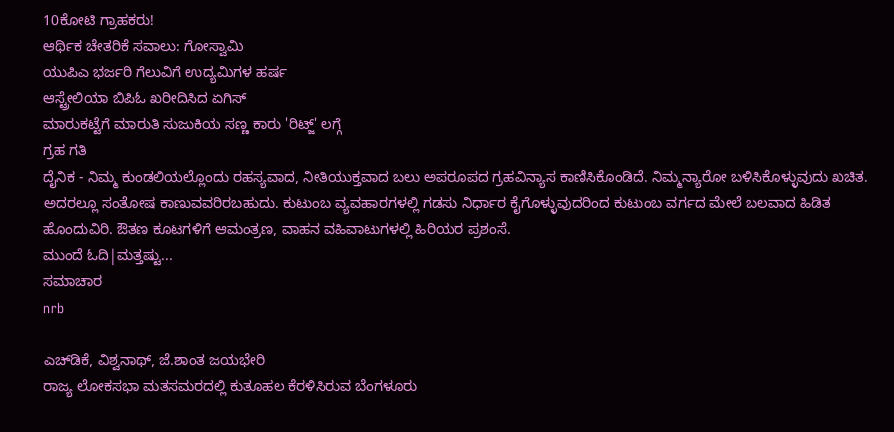10ಕೋಟಿ ಗ್ರಾಹಕರು!
ಆರ್ಥಿಕ ಚೇತರಿಕೆ ಸವಾಲು: ಗೋಸ್ವಾಮಿ
ಯುಪಿಎ ಭರ್ಜರಿ ಗೆಲುವಿಗೆ ಉದ್ಯಮಿಗಳ ಹರ್ಷ
ಆಸ್ಟ್ರೇಲಿಯಾ ಬಿಪಿಓ ಖರೀದಿಸಿದ ಏಗಿಸ್
ಮಾರುಕಟ್ಟೆಗೆ ಮಾರುತಿ ಸುಜುಕಿಯ ಸಣ್ಣ ಕಾರು 'ರಿಟ್ಜ್' ಲಗ್ಗೆ
ಗ್ರಹ ಗತಿ
ದೈನಿಕ - ನಿಮ್ಮ ಕುಂಡಲಿಯಲ್ಲೊಂದು ರಹಸ್ಯವಾದ, ನೀತಿಯುಕ್ತವಾದ ಬಲು ಅಪರೂಪದ ಗ್ರಹವಿನ್ಯಾಸ ಕಾಣಿಸಿಕೊಂಡಿದೆ. ನಿಮ್ಮನ್ಯಾರೋ ಬಳಿಸಿಕೊಳ್ಳುವುದು ಖಚಿತ. ಅದರಲ್ಲೂ ಸಂತೋಷ ಕಾಣುವವರಿರಬಹುದು. ಕುಟುಂಬ ವ್ಯವಹಾರಗಳಲ್ಲಿ ಗಡಸು ನಿರ್ಧಾರ ಕೈಗೊಳ್ಳುವುದರಿಂದ ಕುಟುಂಬ ವರ್ಗದ ಮೇಲೆ ಬಲವಾದ ಹಿಡಿತ ಹೊಂದುವಿರಿ. ಔತಣ ಕೂಟಗಳಿಗೆ ಆಮಂತ್ರಣ, ವಾಹನ ವಹಿವಾಟುಗಳಲ್ಲಿ ಹಿರಿಯರ ಪ್ರಶಂಸೆ.
ಮುಂದೆ ಓದಿ|ಮತ್ತಷ್ಟು...
ಸಮಾಚಾರ
nrb

ಎಚ್‌ಡಿಕೆ, ವಿಶ್ವನಾಥ್, ಜೆ.ಶಾಂತ ಜಯಭೇರಿ
ರಾಜ್ಯ ಲೋಕಸಭಾ ಮತಸಮರದಲ್ಲಿ ಕುತೂಹಲ ಕೆರಳಿಸಿರುವ ಬೆಂಗಳೂರು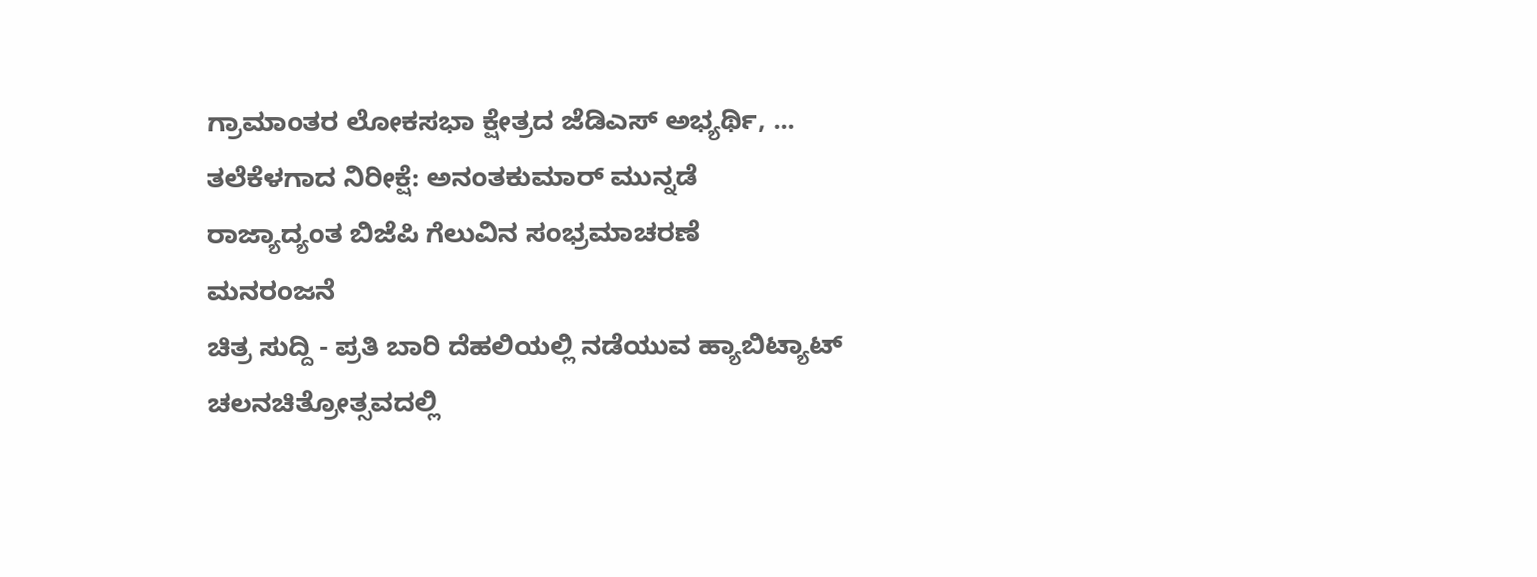ಗ್ರಾಮಾಂತರ ಲೋಕಸಭಾ ಕ್ಷೇತ್ರದ ಜೆಡಿಎಸ್ ಅಭ್ಯರ್ಥಿ, ...
ತಲೆಕೆಳಗಾದ ನಿರೀಕ್ಷೆ: ಅನಂತಕುಮಾರ್ ಮುನ್ನಡೆ
ರಾಜ್ಯಾದ್ಯಂತ ಬಿಜೆಪಿ ಗೆಲುವಿನ ಸಂಭ್ರಮಾಚರಣೆ
ಮನರಂಜನೆ
ಚಿತ್ರ ಸುದ್ದಿ - ಪ್ರತಿ ಬಾರಿ ದೆಹಲಿಯಲ್ಲಿ ನಡೆಯುವ ಹ್ಯಾಬಿಟ್ಯಾಟ್ ಚಲನಚಿತ್ರೋತ್ಸವದಲ್ಲಿ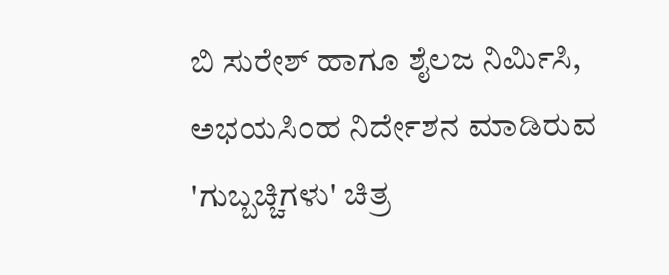ಬಿ ಸುರೇಶ್ ಹಾಗೂ ಶೈಲಜ ನಿರ್ಮಿಸಿ, ಅಭಯಸಿಂಹ ನಿರ್ದೇಶನ ಮಾಡಿರುವ 'ಗುಬ್ಬಚ್ಚಿಗಳು' ಚಿತ್ರ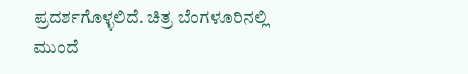ಪ್ರದರ್ಶಗೊಳ್ಳಲಿದೆ. ಚಿತ್ರ ಬೆಂಗಳೂರಿನಲ್ಲಿ
ಮುಂದೆ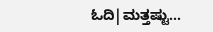ಓದಿ|ಮತ್ತಷ್ಟು...